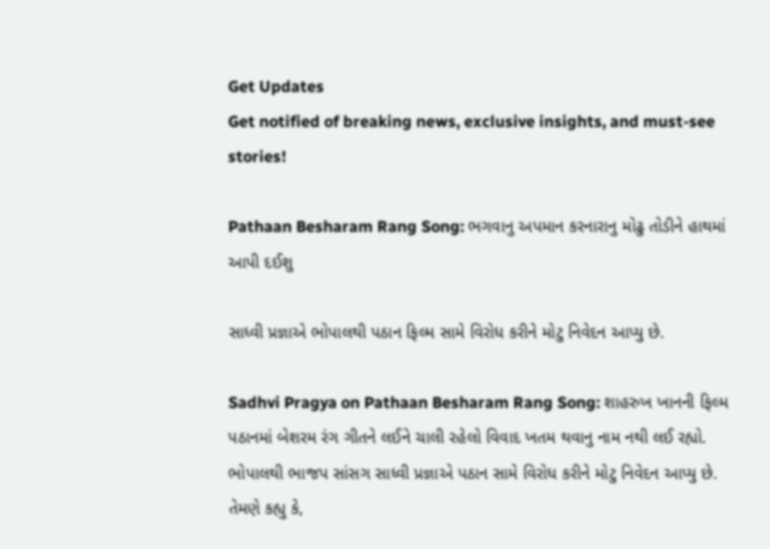Get Updates
Get notified of breaking news, exclusive insights, and must-see stories!

Pathaan Besharam Rang Song: ભગવાનુ અપમાન કરનારાનુ મોઢુ તોડીને હાથમાં આપી દઈશુ

સાધ્વી પ્રજ્ઞાએ ભોપાલથી પઠાન ફિલ્મ સામે વિરોધ કરીને મોટુ નિવેદન આપ્યુ છે.

Sadhvi Pragya on Pathaan Besharam Rang Song: શાહરુખ ખાનની ફિલ્મ પઠાનમાં બેશરમ રંગ ગીતને લઈને ચાલી રહેલો વિવાદ ખતમ થવાનુ નામ નથી લઈ રહ્યો. ભોપાલથી ભાજપ સાંસગ સાધ્વી પ્રજ્ઞાએ પઠાન સામે વિરોધ કરીને મોટુ નિવેદન આપ્યુ છે. તેમણે કહ્યુ કે,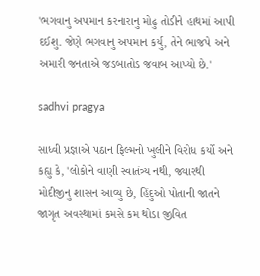'ભગવાનુ અપમાન કરનારાનુ મોઢુ તોડીને હાથમાં આપી દઈશુ. જેણે ભગવાનુ અપમાન કર્યુ, તેને ભાજપે અને અમારી જનતાએ જડબાતોડ જવાબ આપ્યો છે.'

sadhvi pragya

સાધ્વી પ્રજ્ઞાએ પઠાન ફિલ્મનો ખુલીને વિરોધ કર્યો અને કહ્યુ કે, 'લોકોને વાણી સ્વાતંત્ર્ય નથી, જ્યારથી મોદીજીનુ શાસન આવ્યુ છે, હિંદુઓ પોતાની જાતને જાગૃત અવસ્થામાં કમસે કમ થોડા જીવિત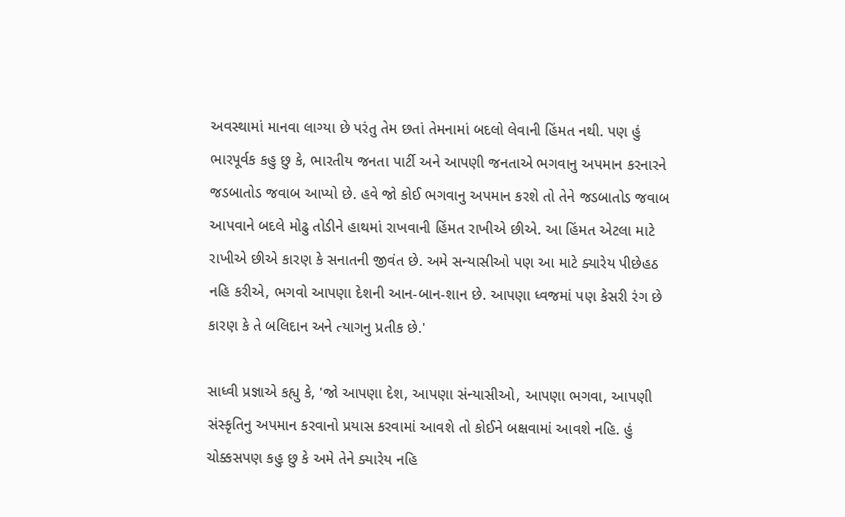અવસ્થામાં માનવા લાગ્યા છે પરંતુ તેમ છતાં તેમનામાં બદલો લેવાની હિંમત નથી. પણ હું ભારપૂર્વક કહુ છુ કે, ભારતીય જનતા પાર્ટી અને આપણી જનતાએ ભગવાનુ અપમાન કરનારને જડબાતોડ જવાબ આપ્યો છે. હવે જો કોઈ ભગવાનુ અપમાન કરશે તો તેને જડબાતોડ જવાબ આપવાને બદલે મોઢુ તોડીને હાથમાં રાખવાની હિંમત રાખીએ છીએ. આ હિંમત એટલા માટે રાખીએ છીએ કારણ કે સનાતની જીવંત છે. અમે સન્યાસીઓ પણ આ માટે ક્યારેય પીછેહઠ નહિ કરીએ, ભગવો આપણા દેશની આન-બાન-શાન છે. આપણા ધ્વજમાં પણ કેસરી રંગ છે કારણ કે તે બલિદાન અને ત્યાગનુ પ્રતીક છે.'

સાધ્વી પ્રજ્ઞાએ કહ્યુ કે, 'જો આપણા દેશ, આપણા સંન્યાસીઓ, આપણા ભગવા, આપણી સંસ્કૃતિનુ અપમાન કરવાનો પ્રયાસ કરવામાં આવશે તો કોઈને બક્ષવામાં આવશે નહિ. હું ચોક્કસપણ કહુ છુ કે અમે તેને ક્યારેય નહિ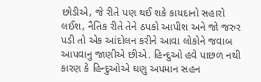છોડીએ, જે રીતે પણ થઈ શકે કાયદાનો સહારો લઈશ, નૈતિક રીતે તેને ઠપકો આપીશ અને જો જરુર પડી તો એક આંદોલન કરીને આવા લોકોને જવાબ આપવાનુ જાણીએ છીએ. હિન્દુઓ હવે પાછળ નથી કારણ કે હિન્દુઓએ ઘણુ અપમાન સહન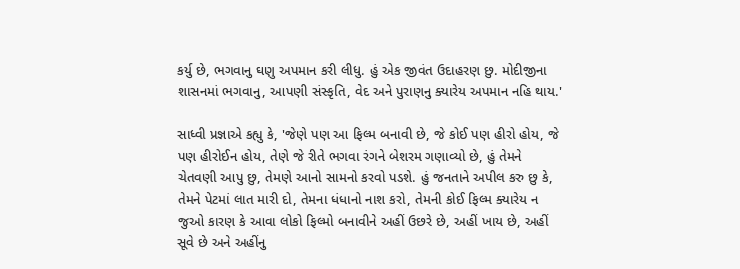કર્યુ છે, ભગવાનુ ઘણુ અપમાન કરી લીધુ. હું એક જીવંત ઉદાહરણ છુ. મોદીજીના શાસનમાં ભગવાનુ, આપણી સંસ્કૃતિ, વેદ અને પુરાણનુ ક્યારેય અપમાન નહિ થાય.'

સાધ્વી પ્રજ્ઞાએ કહ્યુ કે, 'જેણે પણ આ ફિલ્મ બનાવી છે, જે કોઈ પણ હીરો હોય, જે પણ હીરોઈન હોય, તેણે જે રીતે ભગવા રંગને બેશરમ ગણાવ્યો છે, હું તેમને ચેતવણી આપુ છુ, તેમણે આનો સામનો કરવો પડશે. હું જનતાને અપીલ કરુ છુ કે, તેમને પેટમાં લાત મારી દો, તેમના ધંધાનો નાશ કરો, તેમની કોઈ ફિલ્મ ક્યારેય ન જુઓ કારણ કે આવા લોકો ફિલ્મો બનાવીને અહીં ઉછરે છે, અહીં ખાય છે, અહીં સૂવે છે અને અહીંનુ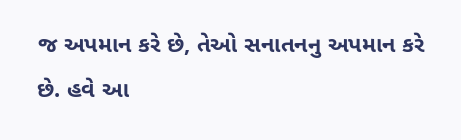જ અપમાન કરે છે, તેઓ સનાતનનુ અપમાન કરે છે. હવે આ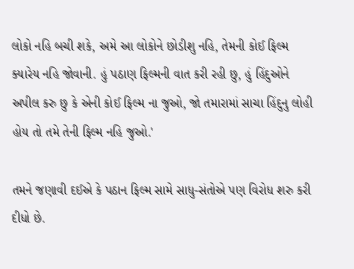લોકો નહિ બચી શકે, અમે આ લોકોને છોડીશુ નહિ, તેમની કોઈ ફિલ્મ ક્યારેય નહિ જોવાની. હું પઠાણ ફિલ્મની વાત કરી રહી છુ, હું હિંદુઓને અપીલ કરુ છુ કે એની કોઈ ફિલ્મ ના જુઓ, જો તમારામાં સાચા હિંદુનુ લોહી હોય તો તમે તેની ફિલ્મ નહિ જુઓ.'

તમને જણાવી દઈએ કે પઠાન ફિલ્મ સામે સાધુ-સંતોએ પણ વિરોધ શરુ કરી દીધો છે.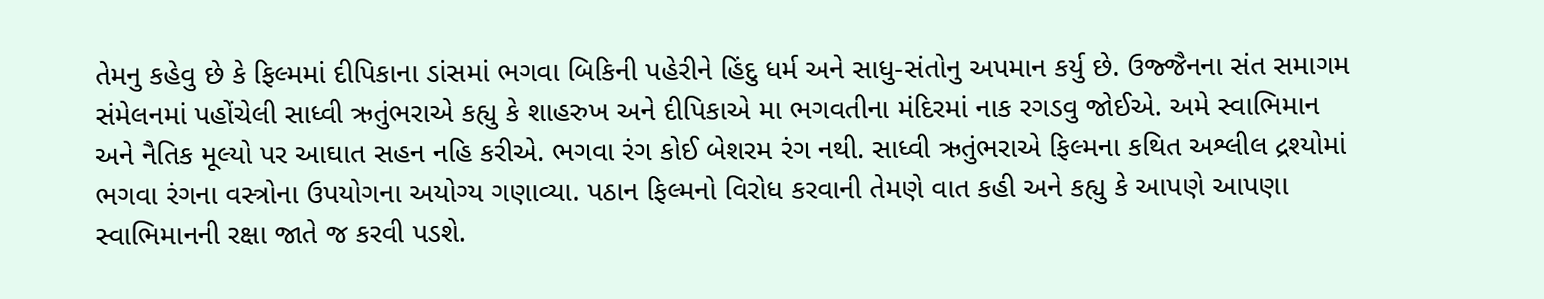તેમનુ કહેવુ છે કે ફિલ્મમાં દીપિકાના ડાંસમાં ભગવા બિકિની પહેરીને હિંદુ ધર્મ અને સાધુ-સંતોનુ અપમાન કર્યુ છે. ઉજ્જૈનના સંત સમાગમ સંમેલનમાં પહોંચેલી સાધ્વી ઋતુંભરાએ કહ્યુ કે શાહરુખ અને દીપિકાએ મા ભગવતીના મંદિરમાં નાક રગડવુ જોઈએ. અમે સ્વાભિમાન અને નૈતિક મૂલ્યો પર આઘાત સહન નહિ કરીએ. ભગવા રંગ કોઈ બેશરમ રંગ નથી. સાધ્વી ઋતુંભરાએ ફિલ્મના કથિત અશ્લીલ દ્રશ્યોમાં ભગવા રંગના વસ્ત્રોના ઉપયોગના અયોગ્ય ગણાવ્યા. પઠાન ફિલ્મનો વિરોધ કરવાની તેમણે વાત કહી અને કહ્યુ કે આપણે આપણા સ્વાભિમાનની રક્ષા જાતે જ કરવી પડશે.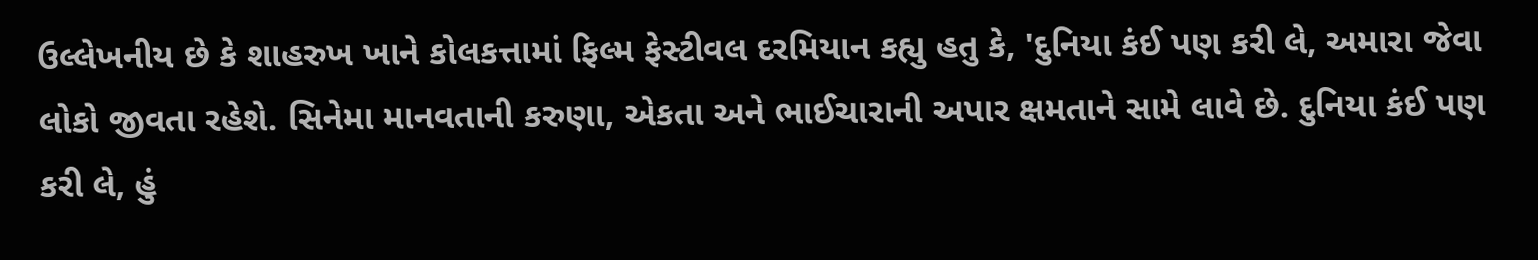ઉલ્લેખનીય છે કે શાહરુખ ખાને કોલકત્તામાં ફિલ્મ ફેસ્ટીવલ દરમિયાન કહ્યુ હતુ કે, 'દુનિયા કંઈ પણ કરી લે, અમારા જેવા લોકો જીવતા રહેશે. સિનેમા માનવતાની કરુણા, એકતા અને ભાઈચારાની અપાર ક્ષમતાને સામે લાવે છે. દુનિયા કંઈ પણ કરી લે, હું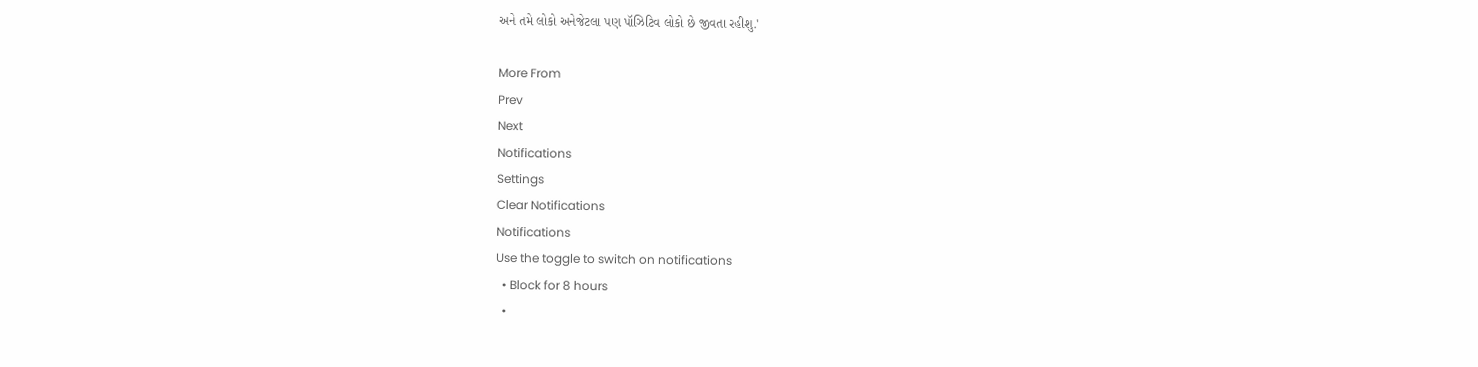અને તમે લોકો અનેજેટલા પણ પૉઝિટિવ લોકો છે જીવતા રહીશુ.'

More From
Prev
Next
Notifications
Settings
Clear Notifications
Notifications
Use the toggle to switch on notifications
  • Block for 8 hours
  •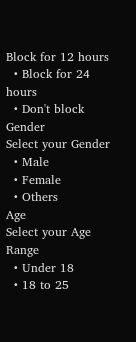Block for 12 hours
  • Block for 24 hours
  • Don't block
Gender
Select your Gender
  • Male
  • Female
  • Others
Age
Select your Age Range
  • Under 18
  • 18 to 25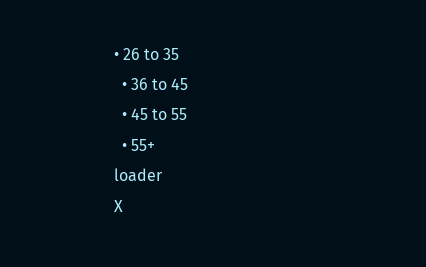• 26 to 35
  • 36 to 45
  • 45 to 55
  • 55+
loader
X